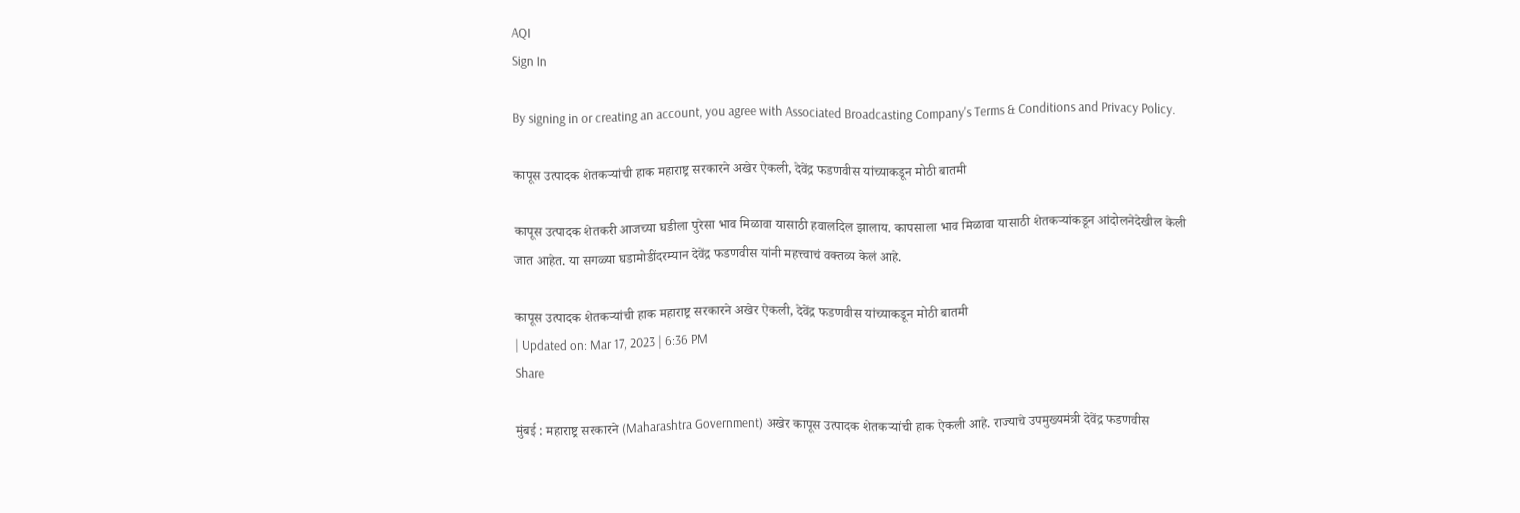AQI
Sign In

By signing in or creating an account, you agree with Associated Broadcasting Company's Terms & Conditions and Privacy Policy.

कापूस उत्पादक शेतकऱ्यांची हाक महाराष्ट्र सरकारने अखेर ऐकली, देवेंद्र फडणवीस यांच्याकडून मोठी बातमी

कापूस उत्पादक शेतकरी आजच्या घडीला पुरेसा भाव मिळावा यासाठी हवालदिल झालाय. कापसाला भाव मिळावा यासाठी शेतकऱ्यांकडून आंदोलनेदेखील केली जात आहेत. या सगळ्या घडामोडींदरम्यान देवेंद्र फडणवीस यांनी महत्त्वाचं वक्तव्य केलं आहे.

कापूस उत्पादक शेतकऱ्यांची हाक महाराष्ट्र सरकारने अखेर ऐकली, देवेंद्र फडणवीस यांच्याकडून मोठी बातमी
| Updated on: Mar 17, 2023 | 6:36 PM
Share

मुंबई : महाराष्ट्र सरकारने (Maharashtra Government) अखेर कापूस उत्पादक शेतकऱ्यांची हाक ऐकली आहे. राज्याचे उपमुख्यमंत्री देवेंद्र फडणवीस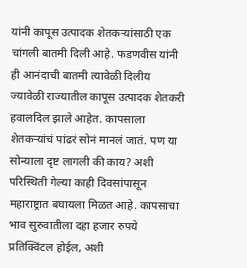यांनी कापूस उत्पादक शेतकऱ्यांसाठी एक चांगली बातमी दिली आहे. फडणवीस यांनी ही आनंदाची बातमी त्यावेळी दिलीय ज्यावेळी राज्यातील कापूस उत्पादक शेतकरी हवालदिल झाले आहेत. कापसाला शेतकऱ्यांचं पांढरं सोनं मानलं जातं. पण या सोन्याला दृष्ट लागली की काय? अशी परिस्थिती गेल्या काही दिवसांपासून महाराष्ट्रात बघायला मिळत आहे. कापसाचा भाव सुरुवातीला दहा हजार रुपये प्रतिक्विंटल होईल, अशी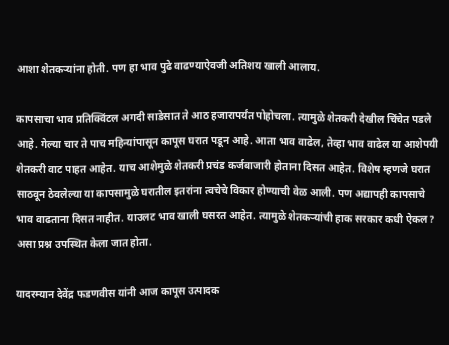आशा शेतकऱ्यांना होती. पण हा भाव पुढे वाढण्याऐवजी अतिशय खाली आलाय.

कापसाचा भाव प्रतिक्विंटल अगदी साडेसात ते आठ हजारापर्यंत पोहोचला. त्यामुळे शेतकरी देखील चिंचेत पडले आहे. गेल्या चार ते पाच महिन्यांपासून कापूस घरात पडून आहे. आता भाव वाढेल, तेव्हा भाव वाढेल या आशेपयी शेतकरी वाट पाहत आहेत. याच आशेमुळे शेतकरी प्रचंड कर्जबाजारी होताना दिसत आहेत. विशेष म्हणजे घरात साठवून ठेवलेल्या या कापसामुळे घरातील इतरांना त्वचेचे विकार होण्याची वेळ आली. पण अद्यापही कापसाचे भाव वाढताना दिसत नाहीत. याउलट भाव खाली घसरत आहेत. त्यामुळे शेतकऱ्यांची हाक सरकार कधी ऐकल? असा प्रश्न उपस्थित केला जात होता.

यादरम्यान देवेंद्र फडणवीस यांनी आज कापूस उत्पादक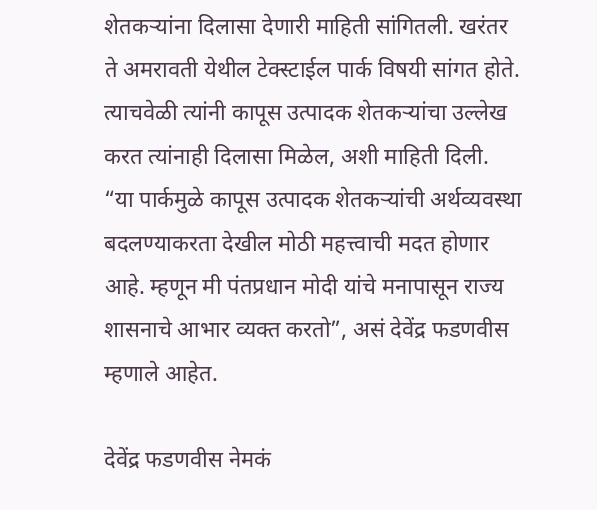शेतकऱ्यांना दिलासा देणारी माहिती सांगितली. खरंतर ते अमरावती येथील टेक्स्टाईल पार्क विषयी सांगत होते. त्याचवेळी त्यांनी कापूस उत्पादक शेतकऱ्यांचा उल्लेख करत त्यांनाही दिलासा मिळेल, अशी माहिती दिली. “या पार्कमुळे कापूस उत्पादक शेतकऱ्यांची अर्थव्यवस्था बदलण्याकरता देखील मोठी महत्त्वाची मदत होणार आहे. म्हणून मी पंतप्रधान मोदी यांचे मनापासून राज्य शासनाचे आभार व्यक्त करतो”, असं देवेंद्र फडणवीस म्हणाले आहेत.

देवेंद्र फडणवीस नेमकं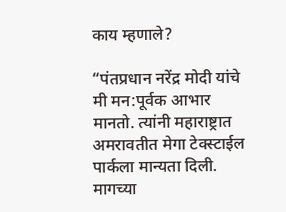काय म्हणाले?

“पंतप्रधान नरेंद्र मोदी यांचे मी मन:पूर्वक आभार मानतो. त्यांनी महाराष्ट्रात अमरावतीत मेगा टेक्स्टाईल पार्कला मान्यता दिली. मागच्या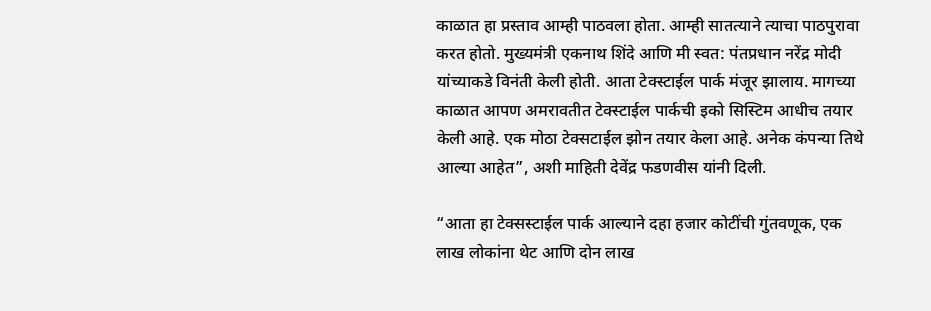काळात हा प्रस्ताव आम्ही पाठवला होता. आम्ही सातत्याने त्याचा पाठपुरावा करत होतो. मुख्यमंत्री एकनाथ शिंदे आणि मी स्वत: पंतप्रधान नरेंद्र मोदी यांच्याकडे विनंती केली होती. आता टेक्स्टाईल पार्क मंजूर झालाय. मागच्या काळात आपण अमरावतीत टेक्स्टाईल पार्कची इको सिस्टिम आधीच तयार केली आहे. एक मोठा टेक्सटाईल झोन तयार केला आहे. अनेक कंपन्या तिथे आल्या आहेत”, अशी माहिती देवेंद्र फडणवीस यांनी दिली.

“आता हा टेक्सस्टाईल पार्क आल्याने दहा हजार कोटींची गुंतवणूक, एक लाख लोकांना थेट आणि दोन लाख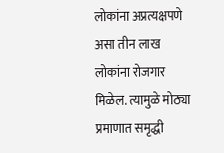लोकांना अप्रत्यक्षपणे असा तीन लाख लोकांना रोजगार मिळेल. त्यामुळे मोठ्या प्रमाणात समृद्धी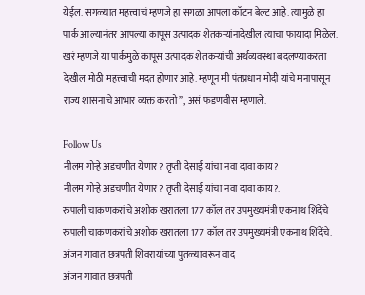येईल. सगळ्यात महत्त्वाचं म्हणजे हा सगळा आपला कॉटन बेल्ट आहे. त्यामुळे हा पार्क आल्यानंतर आपल्या कापूस उत्पादक शेतकऱ्यांनादेखील त्याचा फायादा मिळेल. खरं म्हणजे या पार्कमुळे कापूस उत्पादक शेतकऱ्यांची अर्थव्यवस्था बदलण्याकरता देखील मोठी महत्त्वाची मदत होणार आहे. म्हणून मी पंतप्रधान मोदी यांचे मनापासून राज्य शासनाचे आभार व्यक्त करतो”, असं फडणवीस म्हणाले.

Follow Us
नीलम गोऱ्हे अडचणीत येणार? तृप्ती देसाई यांचा नवा दावा काय?
नीलम गोऱ्हे अडचणीत येणार? तृप्ती देसाई यांचा नवा दावा काय?.
रुपाली चाकणकरांचे अशोक खरातला 177 कॉल तर उपमुख्यमंत्री एकनाथ शिंदेंचे
रुपाली चाकणकरांचे अशोक खरातला 177 कॉल तर उपमुख्यमंत्री एकनाथ शिंदेंचे.
अंजन गावात छत्रपती शिवरायांच्या पुतळ्यावरून वाद
अंजन गावात छत्रपती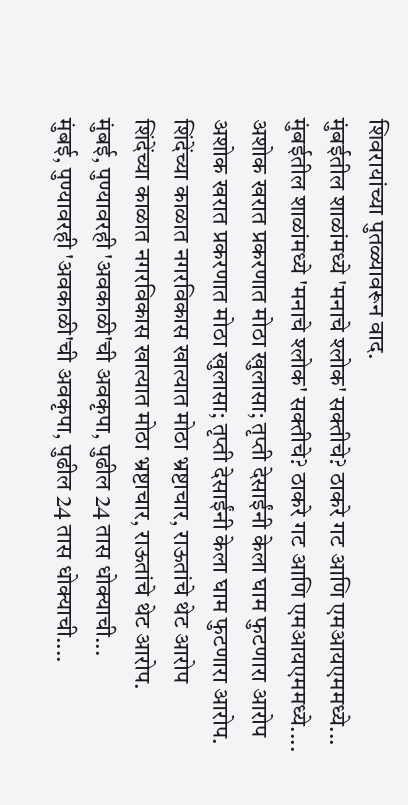शिवरायांच्या पुतळ्यावरून वाद.
मुंबईतील शाळांमध्ये 'मनाचे श्लोक' सक्तीचे? ठाकरे गट आणि एमआयएममध्ये...
मुंबईतील शाळांमध्ये 'मनाचे श्लोक' सक्तीचे? ठाकरे गट आणि एमआयएममध्ये....
अशोक खरात प्रकरणात मोठा खुलासा; तृप्ती देसाईंनी केला घाम फुटणारा आरोप
अशोक खरात प्रकरणात मोठा खुलासा; तृप्ती देसाईंनी केला घाम फुटणारा आरोप.
शिंदेंच्या काळात नगरविकास खात्यात मोठा भ्रष्टाचार, राऊतांचे थेट आरोप
शिंदेंच्या काळात नगरविकास खात्यात मोठा भ्रष्टाचार, राऊतांचे थेट आरोप.
मुंबई, पुण्यावरही 'अवकाळी'ची अवकृपा, पुढील 24 तास धोक्याची...
मुंबई, पुण्यावरही 'अवकाळी'ची अवकृपा, पुढील 24 तास धोक्याची....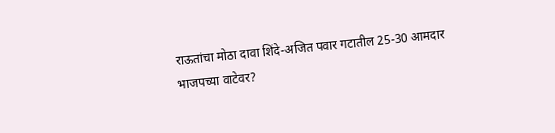राऊतांचा मोठा दावा शिंदे-अजित पवार गटातील 25-30 आमदार भाजपच्या वाटेवर?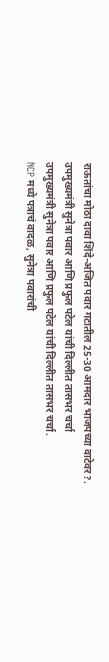राऊतांचा मोठा दावा शिंदे-अजित पवार गटातील 25-30 आमदार भाजपच्या वाटेवर?.
उपमुख्यमंत्री सुनेत्रा पवार आणि प्रफुल पटेल यांची दिल्लीत तासभर चर्चा
उपमुख्यमंत्री सुनेत्रा पवार आणि प्रफुल पटेल यांची दिल्लीत तासभर चर्चा.
NCP मध्ये पत्राचं वादळ, सुनेत्रा पवारांची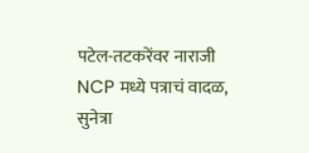पटेल-तटकरेंवर नाराजी
NCP मध्ये पत्राचं वादळ, सुनेत्रा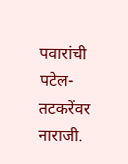पवारांची पटेल-तटकरेंवर नाराजी.